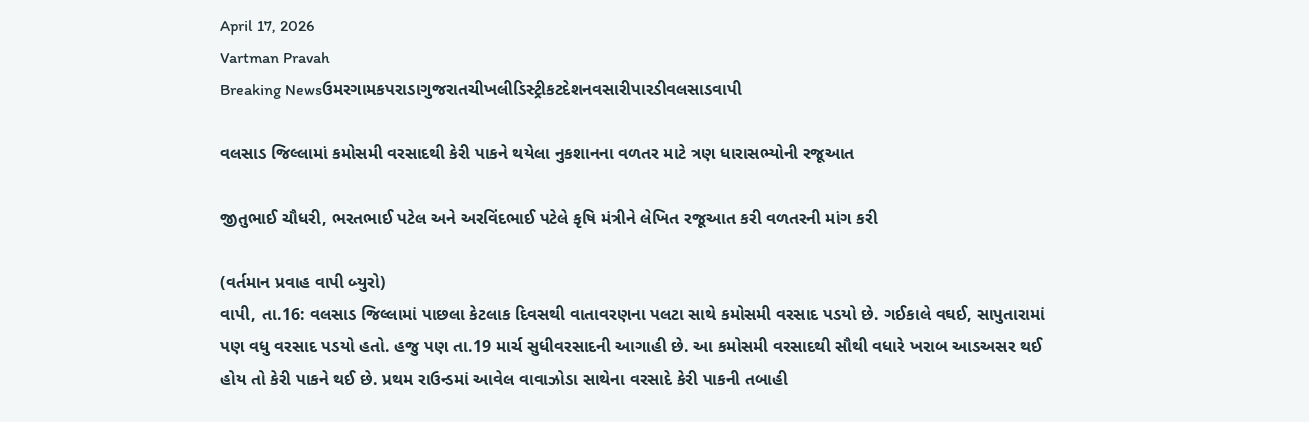April 17, 2026
Vartman Pravah
Breaking Newsઉમરગામકપરાડાગુજરાતચીખલીડિસ્ટ્રીકટદેશનવસારીપારડીવલસાડવાપી

વલસાડ જિલ્લામાં કમોસમી વરસાદથી કેરી પાકને થયેલા નુકશાનના વળતર માટે ત્રણ ધારાસભ્‍યોની રજૂઆત

જીતુભાઈ ચૌધરી, ભરતભાઈ પટેલ અને અરવિંદભાઈ પટેલે કૃષિ મંત્રીને લેખિત રજૂઆત કરી વળતરની માંગ કરી

(વર્તમાન પ્રવાહ વાપી બ્‍યુરો)
વાપી, તા.16: વલસાડ જિલ્લામાં પાછલા કેટલાક દિવસથી વાતાવરણના પલટા સાથે કમોસમી વરસાદ પડયો છે. ગઈકાલે વઘઈ, સાપુતારામાં પણ વધુ વરસાદ પડયો હતો. હજુ પણ તા.19 માર્ચ સુધીવરસાદની આગાહી છે. આ કમોસમી વરસાદથી સૌથી વધારે ખરાબ આડઅસર થઈ હોય તો કેરી પાકને થઈ છે. પ્રથમ રાઉન્‍ડમાં આવેલ વાવાઝોડા સાથેના વરસાદે કેરી પાકની તબાહી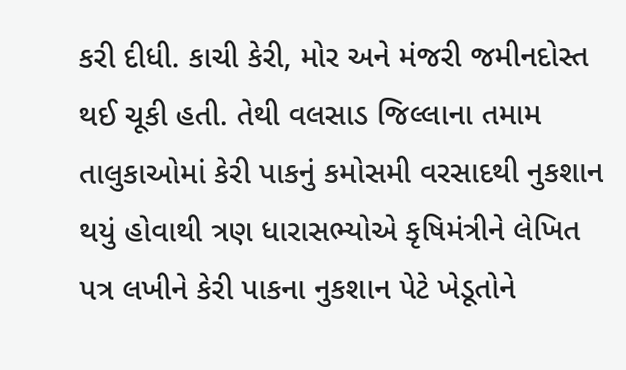કરી દીધી. કાચી કેરી, મોર અને મંજરી જમીનદોસ્‍ત થઈ ચૂકી હતી. તેથી વલસાડ જિલ્લાના તમામ તાલુકાઓમાં કેરી પાકનું કમોસમી વરસાદથી નુકશાન થયું હોવાથી ત્રણ ધારાસભ્‍યોએ કૃષિમંત્રીને લેખિત પત્ર લખીને કેરી પાકના નુકશાન પેટે ખેડૂતોને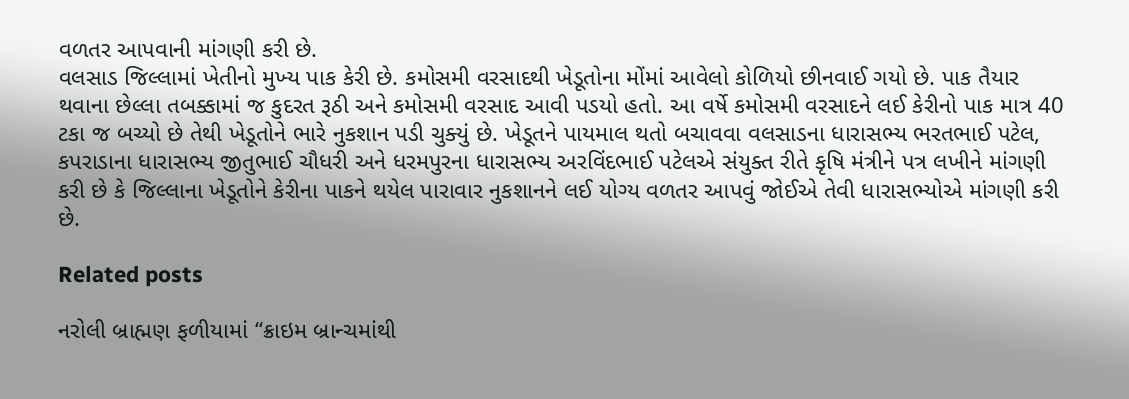વળતર આપવાની માંગણી કરી છે.
વલસાડ જિલ્લામાં ખેતીનો મુખ્‍ય પાક કેરી છે. કમોસમી વરસાદથી ખેડૂતોના મોંમાં આવેલો કોળિયો છીનવાઈ ગયો છે. પાક તૈયાર થવાના છેલ્લા તબક્કામાં જ કુદરત રૂઠી અને કમોસમી વરસાદ આવી પડયો હતો. આ વર્ષે કમોસમી વરસાદને લઈ કેરીનો પાક માત્ર 40 ટકા જ બચ્‍યો છે તેથી ખેડૂતોને ભારે નુકશાન પડી ચુક્‍યું છે. ખેડૂતને પાયમાલ થતો બચાવવા વલસાડના ધારાસભ્‍ય ભરતભાઈ પટેલ, કપરાડાના ધારાસભ્‍ય જીતુભાઈ ચૌધરી અને ધરમપુરના ધારાસભ્‍ય અરવિંદભાઈ પટેલએ સંયુક્‍ત રીતે કૃષિ મંત્રીને પત્ર લખીને માંગણી કરી છે કે જિલ્લાના ખેડૂતોને કેરીના પાકને થયેલ પારાવાર નુકશાનને લઈ યોગ્‍ય વળતર આપવું જોઈએ તેવી ધારાસભ્‍યોએ માંગણી કરી છે.

Related posts

નરોલી બ્રાહ્મણ ફળીયામાં ‘‘ક્રાઇમ બ્રાન્‍ચમાંથી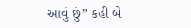આવું છું” કહી બે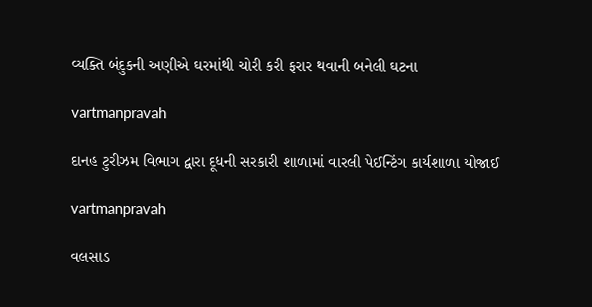વ્‍યક્‍તિ બંદુકની અણીએ ઘરમાંથી ચોરી કરી ફરાર થવાની બનેલી ઘટના

vartmanpravah

દાનહ ટુરીઝમ વિભાગ દ્વારા દૂધની સરકારી શાળામાં વારલી પેઈન્‍ટિંગ કાર્યશાળા યોજાઈ

vartmanpravah

વલસાડ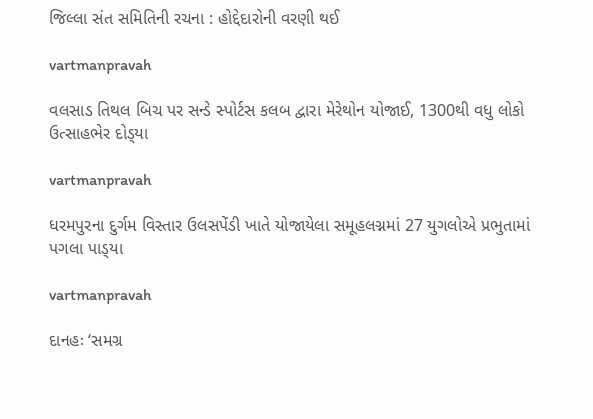જિલ્લા સંત સમિતિની રચના : હોદ્દેદારોની વરણી થઈ

vartmanpravah

વલસાડ તિથલ બિચ પર સન્‍ડે સ્‍પોર્ટસ કલબ દ્વારા મેરેથોન યોજાઈ, 1300થી વધુ લોકો ઉત્‍સાહભેર દોડ્‍યા

vartmanpravah

ધરમપુરના દુર્ગમ વિસ્‍તાર ઉલસપેંડી ખાતે યોજાયેલા સમૂહલગ્નમાં 27 યુગલોએ પ્રભુતામાં પગલા પાડ્‍યા

vartmanpravah

દાનહઃ ‘સમગ્ર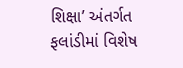શિક્ષા’ અંતર્ગત ફલાંડીમાં વિશેષ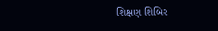શિક્ષણ શિબિર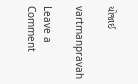યોજાઈ

vartmanpravah

Leave a Comment